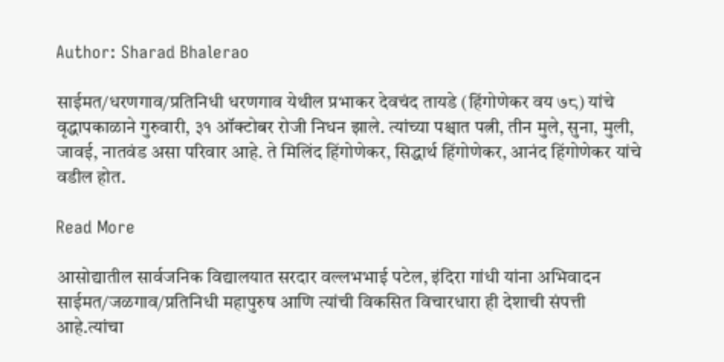Author: Sharad Bhalerao

साईमत/धरणगाव/प्रतिनिधी धरणगाव येथील प्रभाकर देवचंद तायडे (हिंगोणेकर वय ७८) यांचे वृद्धापकाळाने गुरुवारी, ३१ ऑक्टोबर रोजी निधन झाले. त्यांच्या पश्चात पत्नी, तीन मुले, सुना, मुली, जावई, नातवंड असा परिवार आहे. ते मिलिंद हिंगोणेकर, सिद्धार्थ हिंगोणेकर, आनंद हिंगोणेकर यांचे वडील होत.

Read More

आसोद्यातील सार्वजनिक विद्यालयात सरदार वल्लभभाई पटेल, इंदिरा गांधी यांना अभिवादन साईमत/जळगाव/प्रतिनिधी महापुरुष आणि त्यांची विकसित विचारधारा ही देशाची संपत्ती आहे.त्यांचा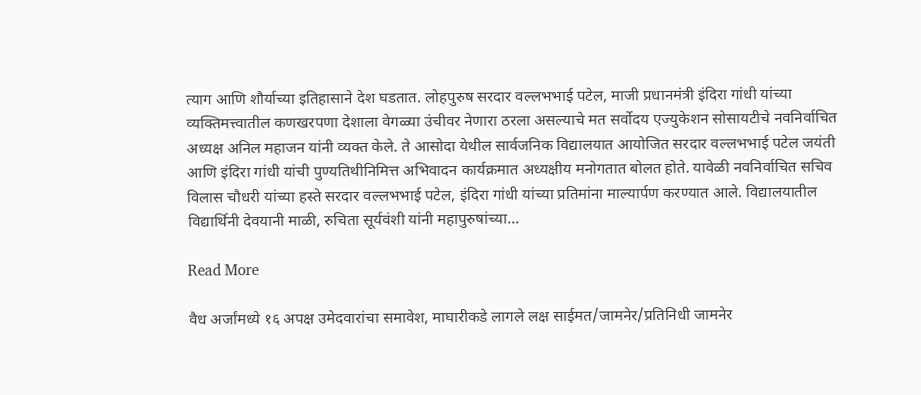त्याग आणि शौर्याच्या इतिहासाने देश घडतात. लोहपुरुष सरदार वल्लभभाई पटेल, माजी प्रधानमंत्री इंदिरा गांधी यांच्या व्यक्तिमत्त्वातील कणखरपणा देशाला वेगळ्या उंचीवर नेणारा ठरला असल्याचे मत सर्वोदय एज्युकेशन सोसायटीचे नवनिर्वाचित अध्यक्ष अनिल महाजन यांनी व्यक्त केले. ते आसोदा येथील सार्वजनिक विद्यालयात आयोजित सरदार वल्लभभाई पटेल जयंती आणि इंदिरा गांधी यांची पुण्यतिथीनिमित्त अभिवादन कार्यक्रमात अध्यक्षीय मनोगतात बोलत होते. यावेळी नवनिर्वाचित सचिव विलास चौधरी यांच्या हस्ते सरदार वल्लभभाई पटेल, इंदिरा गांधी यांच्या प्रतिमांना माल्यार्पण करण्यात आले. विद्यालयातील विद्यार्थिनी देवयानी माळी, रुचिता सूर्यवंशी यांनी महापुरुषांच्या…

Read More

वैध अर्जांमध्ये १६ अपक्ष उमेदवारांचा समावेश, माघारीकडे लागले लक्ष साईमत/जामनेर/प्रतिनिधी जामनेर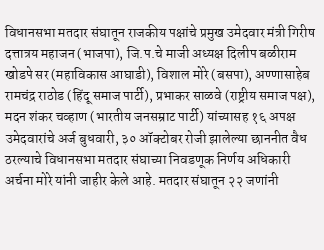विधानसभा मतदार संघातून राजकीय पक्षांचे प्रमुख उमेदवार मंत्री गिरीष दत्तात्रय महाजन (भाजपा), जि.प.चे माजी अध्यक्ष दिलीप बळीराम खोडपे सर (महाविकास आघाडी), विशाल मोरे (बसपा), अण्णासाहेब रामचंद्र राठोड (हिंदू समाज पार्टी), प्रभाकर साळवे (राष्ट्रीय समाज पक्ष), मदन शंकर चव्हाण (भारतीय जनसम्राट पार्टी) यांच्यासह १६ अपक्ष उमेदवारांचे अर्ज बुधवारी, ३० ऑक्टोबर रोजी झालेल्या छाननीत वैध ठरल्याचे विधानसभा मतदार संघाच्या निवडणूक निर्णय अधिकारी अर्चना मोरे यांनी जाहीर केले आहे. मतदार संघातून २२ जणांनी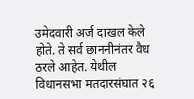उमेदवारी अर्ज दाखल केले होते. ते सर्व छाननीनंतर वैध ठरले आहेत. येथील विधानसभा मतदारसंघात २६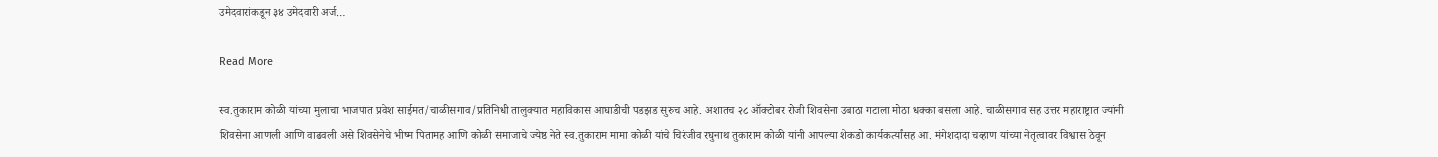उमेदवारांकडून ३४ उमेदवारी अर्ज…

Read More

स्व.तुकाराम कोळी यांच्या मुलाचा भाजपात प्रवेश साईमत/चाळीसगाव/प्रतिनिधी तालुक्यात महाविकास आघाडीची पडझड सुरुच आहे. अशातच २८ ऑक्टोबर रोजी शिवसेना उबाठा गटाला मोठा धक्का बसला आहे. चाळीसगाव सह उत्तर महाराष्ट्रात ज्यांनी शिवसेना आणली आणि वाढवली असे शिवसेनेचे भीष्म पितामह आणि कोळी समाजाचे ज्येष्ठ नेते स्व.तुकाराम मामा कोळी यांचे चिरंजीव रघुनाथ तुकाराम कोळी यांनी आपल्या शेकडो कार्यकर्त्यांसह आ. मंगेशदादा चव्हाण यांच्या नेतृत्वावर विश्वास ठेवून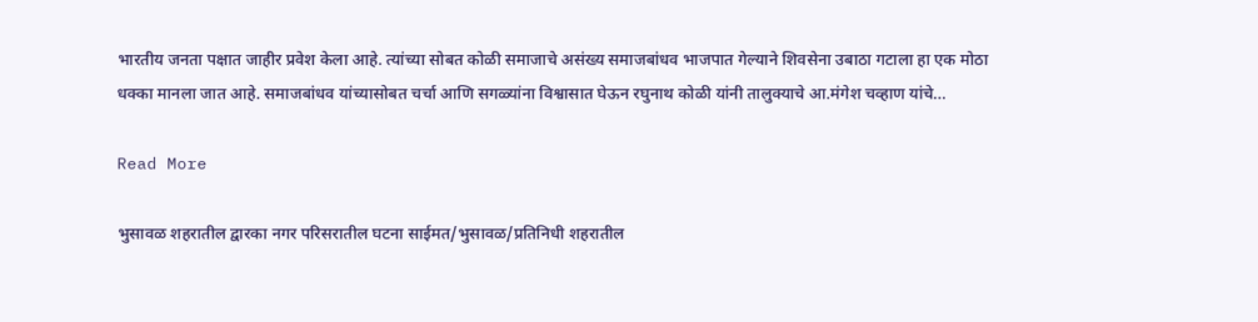भारतीय जनता पक्षात जाहीर प्रवेश केला आहे. त्यांच्या सोबत कोळी समाजाचे असंख्य समाजबांधव भाजपात गेल्याने शिवसेना उबाठा गटाला हा एक मोठा धक्का मानला जात आहे. समाजबांधव यांच्यासोबत चर्चा आणि सगळ्यांना विश्वासात घेऊन रघुनाथ कोळी यांनी तालुक्याचे आ.मंगेश चव्हाण यांचे…

Read More

भुसावळ शहरातील द्वारका नगर परिसरातील घटना साईमत/भुसावळ/प्रतिनिधी शहरातील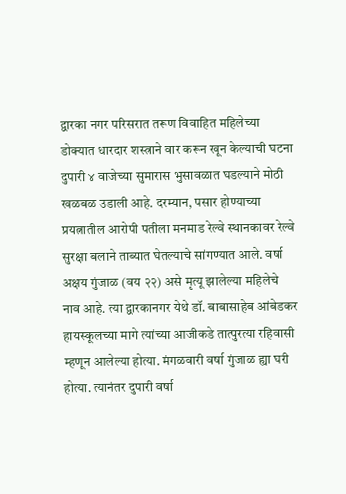द्वारका नगर परिसरात तरूण विवाहित महिलेच्या डोक्यात धारदार शस्त्राने वार करून खून केल्याची घटना दुपारी ४ वाजेच्या सुमारास भुसावळात घडल्याने मोठी खळबळ उडाली आहे. दरम्यान, पसार होण्याच्या प्रयत्नातील आरोपी पतीला मनमाड रेल्वे स्थानकावर रेल्वे सुरक्षा बलाने ताब्यात घेतल्याचे सांगण्यात आले. वर्षा अक्षय गुंजाळ (वय २२) असे मृत्यू झालेल्या महिलेचे नाव आहे. त्या द्वारकानगर येथे डॉ. बाबासाहेब आंबेडकर हायस्कूलच्या मागे त्यांच्या आजीकडे तात्पुरत्या रहिवासी म्हणून आलेल्या होत्या. मंगळवारी वर्षा गुंजाळ ह्या घरी होत्या. त्यानंतर दुपारी वर्षा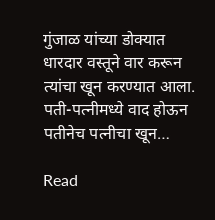गुंजाळ यांच्या डोक्यात धारदार वस्तूने वार करून त्यांचा खून करण्यात आला. पती-पत्नीमध्ये वाद होऊन पतीनेच पत्नीचा खून…

Read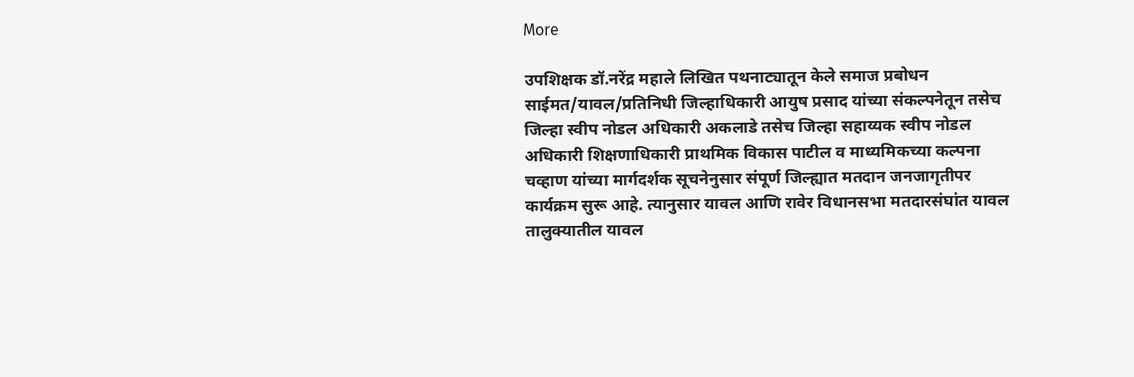More

उपशिक्षक डॉ.नरेंद्र महाले लिखित पथनाट्यातून केले समाज प्रबोधन साईमत/यावल/प्रतिनिधी जिल्हाधिकारी आयुष प्रसाद यांच्या संकल्पनेतून तसेच जिल्हा स्वीप नोडल अधिकारी अकलाडे तसेच जिल्हा सहाय्यक स्वीप नोडल अधिकारी शिक्षणाधिकारी प्राथमिक विकास पाटील व माध्यमिकच्या कल्पना चव्हाण यांच्या मार्गदर्शक सूचनेनुसार संपूर्ण जिल्ह्यात मतदान जनजागृतीपर कार्यक्रम सुरू आहे. त्यानुसार यावल आणि रावेर विधानसभा मतदारसंघांत यावल तालुक्यातील यावल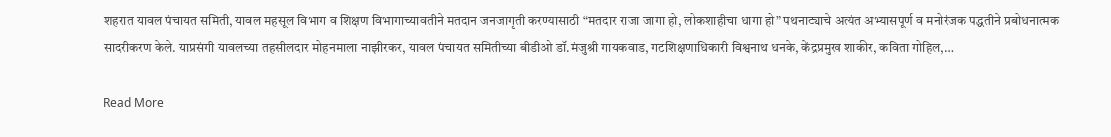शहरात यावल पंचायत समिती, यावल महसूल विभाग व शिक्षण विभागाच्यावतीने मतदान जनजागृती करण्यासाठी “मतदार राजा जागा हो, लोकशाहीचा धागा हो” पथनाट्याचे अत्यंत अभ्यासपूर्ण व मनोरंजक पद्धतीने प्रबोधनात्मक सादरीकरण केले. याप्रसंगी यावलच्या तहसीलदार मोहनमाला नाझीरकर, यावल पंचायत समितीच्या बीडीओ डॉ.मंजुश्री गायकवाड, गटशिक्षणाधिकारी विश्वनाथ धनके, केंद्रप्रमुख शाकीर, कविता गोहिल,…

Read More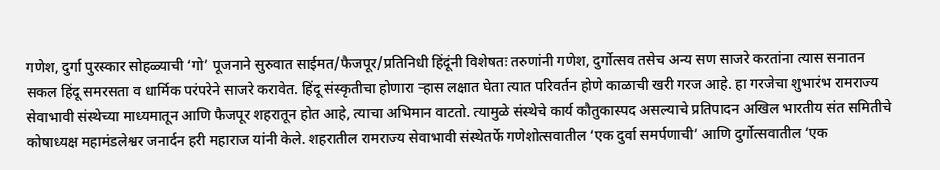गणेश, दुर्गा पुरस्कार सोहळ्याची ‘गो’ पूजनाने सुरुवात साईमत/फैजपूर/प्रतिनिधी हिंदूंनी विशेषतः तरुणांनी गणेश, दुर्गोत्सव तसेच अन्य सण साजरे करतांना त्यास सनातन सकल हिंदू समरसता व धार्मिक परंपरेने साजरे करावेत. हिंदू संस्कृतीचा होणारा ऱ्हास लक्षात घेता त्यात परिवर्तन होणे काळाची खरी गरज आहे. हा गरजेचा शुभारंभ रामराज्य सेवाभावी संस्थेच्या माध्यमातून आणि फैजपूर शहरातून होत आहे, त्याचा अभिमान वाटतो. त्यामुळे संस्थेचे कार्य कौतुकास्पद असल्याचे प्रतिपादन अखिल भारतीय संत समितीचे कोषाध्यक्ष महामंडलेश्वर जनार्दन हरी महाराज यांनी केले. शहरातील रामराज्य सेवाभावी संस्थेतर्फे गणेशोत्सवातील ‘एक दुर्वा समर्पणाची’ आणि दुर्गोत्सवातील ‘एक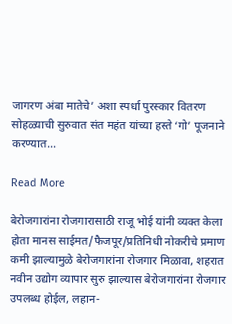जागरण अंबा मातेचे’ अशा स्पर्धा पुरस्कार वितरण सोहळ्याची सुरुवात संत महंत यांच्या हस्ते ‘गो’ पूजनाने करण्यात…

Read More

बेरोजगारांना रोजगारासाठी राजू भोई यांनी व्यक्त केला होता मानस साईमत/फैजपूर/प्रतिनिधी नोकरीचे प्रमाण कमी झाल्यामुळे बेरोजगारांना रोजगार मिळावा, शहरात नवीन उद्योग व्यापार सुरु झाल्यास बेरोजगारांना रोजगार उपलब्ध होईल, लहान-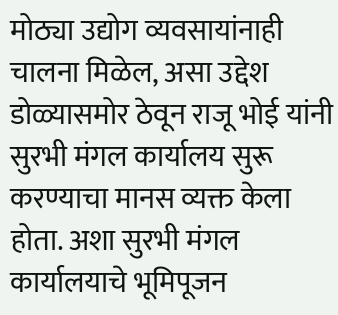मोठ्या उद्योग व्यवसायांनाही चालना मिळेल, असा उद्देश डोळ्यासमोर ठेवून राजू भोई यांनी सुरभी मंगल कार्यालय सुरू करण्याचा मानस व्यक्त केला होता. अशा सुरभी मंगल कार्यालयाचे भूमिपूजन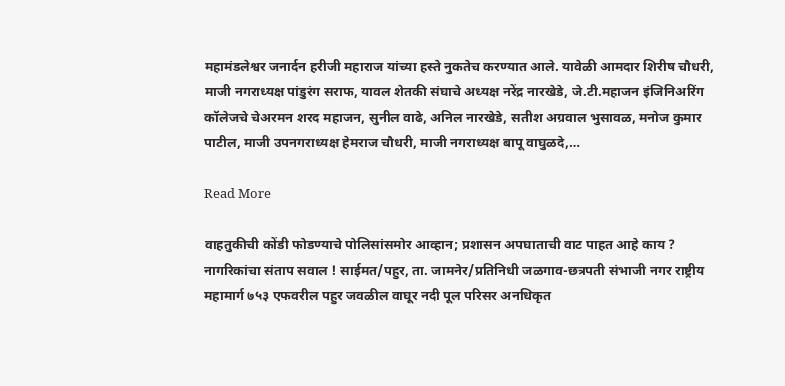महामंडलेश्वर जनार्दन हरीजी महाराज यांच्या हस्ते नुकतेच करण्यात आले. यावेळी आमदार शिरीष चौधरी, माजी नगराध्यक्ष पांडुरंग सराफ, यावल शेतकी संघाचे अध्यक्ष नरेंद्र नारखेडे, जे.टी.महाजन इंजिनिअरिंग कॉलेजचे चेअरमन शरद महाजन, सुनील वाढे, अनिल नारखेडे, सतीश अग्रवाल भुसावळ, मनोज कुमार पाटील, माजी उपनगराध्यक्ष हेमराज चौधरी, माजी नगराध्यक्ष बापू वाघुळदे,…

Read More

वाहतुकीची कोंडी फोडण्याचे पोलिसांसमोर आव्हान; प्रशासन अपघाताची वाट पाहत आहे काय ? नागरिकांचा संताप सवाल ! साईमत/पहुर, ता. जामनेर/प्रतिनिधी जळगाव-छत्रपती संभाजी नगर राष्ट्रीय महामार्ग ७५३ एफवरील पहुर जवळील वाघूर नदी पूल परिसर अनधिकृत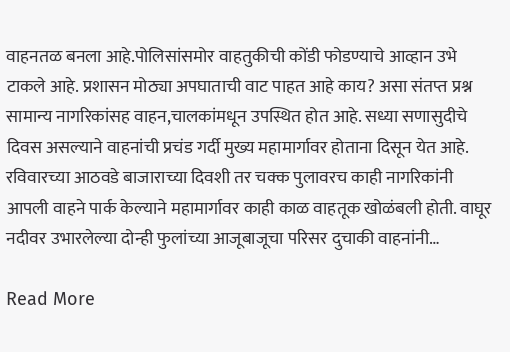वाहनतळ बनला आहे.पोलिसांसमोर वाहतुकीची कोंडी फोडण्याचे आव्हान उभे टाकले आहे. प्रशासन मोठ्या अपघाताची वाट पाहत आहे काय? असा संतप्त प्रश्न सामान्य नागरिकांसह वाहन,चालकांमधून उपस्थित होत आहे. सध्या सणासुदीचे दिवस असल्याने वाहनांची प्रचंड गर्दी मुख्य महामार्गावर होताना दिसून येत आहे. रविवारच्या आठवडे बाजाराच्या दिवशी तर चक्क पुलावरच काही नागरिकांनी आपली वाहने पार्क केल्याने महामार्गावर काही काळ वाहतूक खोळंबली होती. वाघूर नदीवर उभारलेल्या दोन्ही फुलांच्या आजूबाजूचा परिसर दुचाकी वाहनांनी…

Read More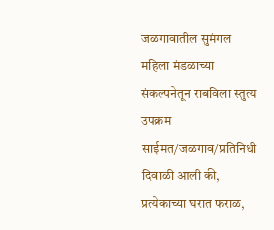जळगावातील सुमंगल महिला मंडळाच्या संकल्पनेतून राबविला स्तुत्य उपक्रम साईमत/जळगाव/प्रतिनिधी दिवाळी आली की, प्रत्येकाच्या घरात फराळ,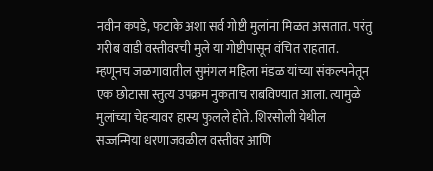नवीन कपडे, फटाके अशा सर्व गोष्टी मुलांना मिळत असतात. परंतु गरीब वाडी वस्तीवरची मुले या गोष्टीपासून वंचित राहतात. म्हणूनच जळगावातील सुमंगल महिला मंडळ यांच्या संकल्पनेतून एक छोटासा स्तुत्य उपक्रम नुकताच राबविण्यात आला. त्यामुळे मुलांच्या चेहऱ्यावर हास्य फुलले होते. शिरसोली येथील सज्जन्मिया धरणाजवळील वस्तीवर आणि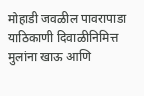मोहाडी जवळील पावरापाडा याठिकाणी दिवाळीनिमित्त मुलांना खाऊ आणि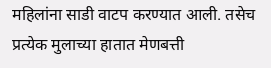महिलांना साडी वाटप करण्यात आली. तसेच प्रत्येक मुलाच्या हातात मेणबत्ती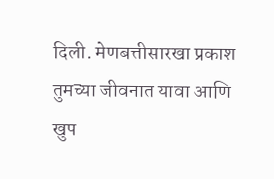दिली. मेणबत्तीसारखा प्रकाश तुमच्या जीवनात यावा आणि खुप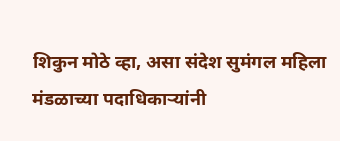शिकुन मोठे व्हा, असा संदेश सुमंगल महिला मंडळाच्या पदाधिकाऱ्यांनी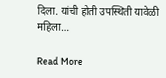दिला. यांची होती उपस्थिती यावेळी महिला…

Read More